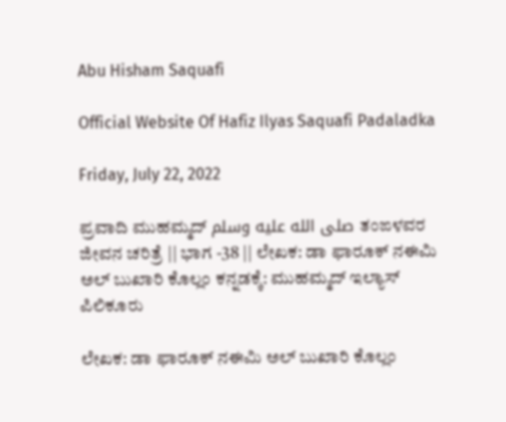Abu Hisham Saquafi

Official Website Of Hafiz Ilyas Saquafi Padaladka

Friday, July 22, 2022

ಪ್ರವಾದಿ ಮುಹಮ್ಮದ್ صلى الله عليه وسلم ತಂಙಳವರ ಜೀವನ ಚರಿತ್ರೆ || ಭಾಗ -38 || ಲೇಖಕ: ಡಾ ಫಾರೂಕ್ ನಈಮಿ ಅಲ್ ಬುಖಾರಿ ಕೊಲ್ಲಂ ಕನ್ನಡಕ್ಕೆ: ಮುಹಮ್ಮದ್ ಇಲ್ಯಾಸ್ ಪಿಲಿಕೂರು

ಲೇಖಕ: ಡಾ ಫಾರೂಕ್ ನಈಮಿ ಅಲ್ ಬುಖಾರಿ ಕೊಲ್ಲಂ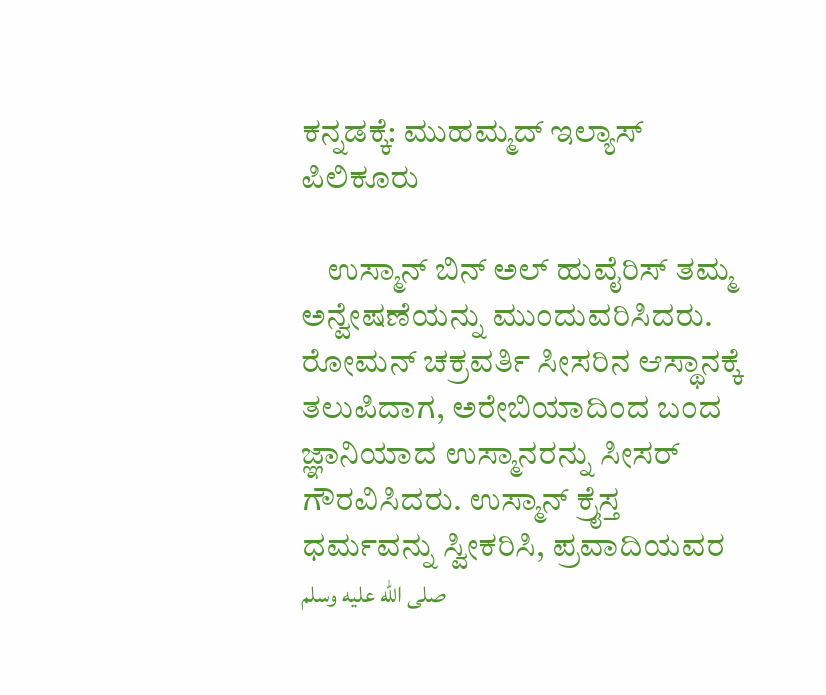ಕನ್ನಡಕ್ಕೆ: ಮುಹಮ್ಮದ್ ಇಲ್ಯಾಸ್ ಪಿಲಿಕೂರು

    ಉಸ್ಮಾನ್ ಬಿನ್ ಅಲ್ ಹುವೈರಿಸ್ ತಮ್ಮ ಅನ್ವೇಷಣೆಯನ್ನು ಮುಂದುವರಿಸಿದರು. ರೋಮನ್ ಚಕ್ರವರ್ತಿ ಸೀಸರಿನ ಆಸ್ಥಾನಕ್ಕೆ ತಲುಪಿದಾಗ, ಅರೇಬಿಯಾದಿಂದ ಬಂದ ಜ್ಞಾನಿಯಾದ ಉಸ್ಮಾನರನ್ನು ಸೀಸರ್ ಗೌರವಿಸಿದರು. ಉಸ್ಮಾನ್ ಕ್ರೈಸ್ತ ಧರ್ಮವನ್ನು ಸ್ವೀಕರಿಸಿ, ಪ್ರವಾದಿಯವರ صلى الله عليه وسلم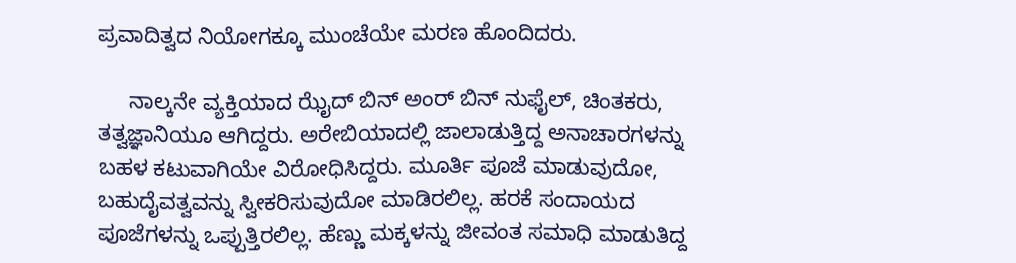ಪ್ರವಾದಿತ್ವದ ನಿಯೋಗಕ್ಕೂ ಮುಂಚೆಯೇ ಮರಣ ಹೊಂದಿದರು.

     ನಾಲ್ಕನೇ ವ್ಯಕ್ತಿಯಾದ ಝೈದ್ ಬಿನ್ ಅಂರ್ ಬಿನ್ ನುಫೈಲ್, ಚಿಂತಕರು, ತತ್ವಜ್ಞಾನಿಯೂ ಆಗಿದ್ದರು. ಅರೇಬಿಯಾದಲ್ಲಿ ಜಾಲಾಡುತ್ತಿದ್ದ ಅನಾಚಾರಗಳನ್ನು ಬಹಳ ಕಟುವಾಗಿಯೇ ವಿರೋಧಿಸಿದ್ದರು. ಮೂರ್ತಿ ಪೂಜೆ ಮಾಡುವುದೋ, ಬಹುದೈವತ್ವವನ್ನು ಸ್ವೀಕರಿಸುವುದೋ ಮಾಡಿರಲಿಲ್ಲ. ಹರಕೆ ಸಂದಾಯದ ಪೂಜೆಗಳನ್ನು ಒಪ್ಪುತ್ತಿರಲಿಲ್ಲ. ಹೆಣ್ಣು ಮಕ್ಕಳನ್ನು ಜೀವಂತ ಸಮಾಧಿ ಮಾಡುತಿದ್ದ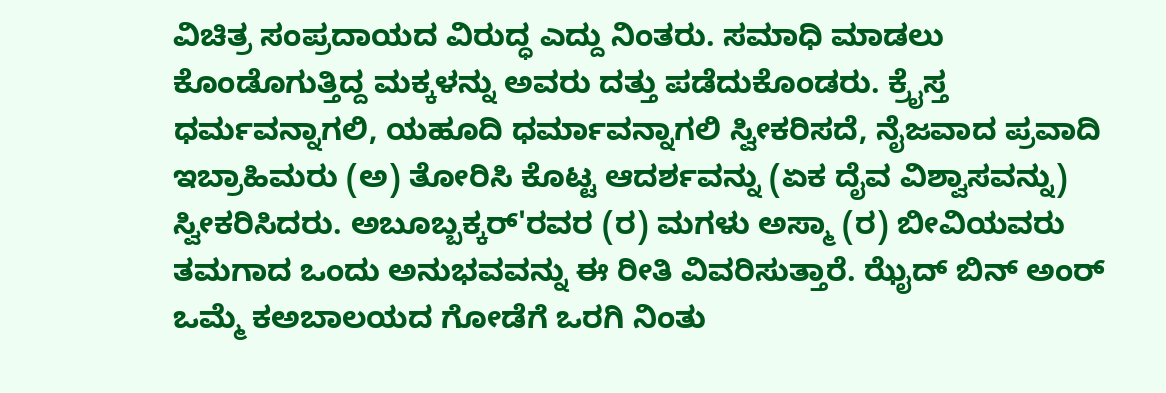ವಿಚಿತ್ರ ಸಂಪ್ರದಾಯದ ವಿರುದ್ಧ ಎದ್ದು ನಿಂತರು. ಸಮಾಧಿ ಮಾಡಲು ಕೊಂಡೊಗುತ್ತಿದ್ದ ಮಕ್ಕಳನ್ನು ಅವರು ದತ್ತು ಪಡೆದುಕೊಂಡರು. ಕ್ರೈಸ್ತ ಧರ್ಮವನ್ನಾಗಲಿ, ಯಹೂದಿ ಧರ್ಮಾವನ್ನಾಗಲಿ ಸ್ವೀಕರಿಸದೆ, ನೈಜವಾದ ಪ್ರವಾದಿ ಇಬ್ರಾಹಿಮರು (ಅ) ತೋರಿಸಿ ಕೊಟ್ಟ ಆದರ್ಶವನ್ನು (ಏಕ ದೈವ ವಿಶ್ವಾಸವನ್ನು) ಸ್ವೀಕರಿಸಿದರು. ಅಬೂಬ್ಬಕ್ಕರ್'ರವರ (ರ) ಮಗಳು ಅಸ್ಮಾ (ರ) ಬೀವಿಯವರು ತಮಗಾದ ಒಂದು ಅನುಭವವನ್ನು ಈ ರೀತಿ ವಿವರಿಸುತ್ತಾರೆ. ಝೈದ್ ಬಿನ್ ಅಂರ್ ಒಮ್ಮೆ ಕಅಬಾಲಯದ ಗೋಡೆಗೆ ಒರಗಿ ನಿಂತು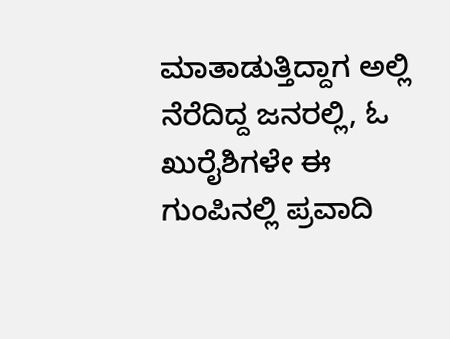ಮಾತಾಡುತ್ತಿದ್ದಾಗ ಅಲ್ಲಿ ನೆರೆದಿದ್ದ ಜನರಲ್ಲಿ, ಓ ಖುರೈಶಿಗಳೇ ಈ ಗುಂಪಿನಲ್ಲಿ ಪ್ರವಾದಿ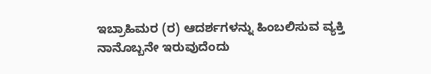ಇಬ್ರಾಹಿಮರ (ರ) ಆದರ್ಶಗಳನ್ನು ಹಿಂಬಲಿಸುವ ವ್ಯಕ್ತಿ ನಾನೊಬ್ಬನೇ ಇರುವುದೆಂದು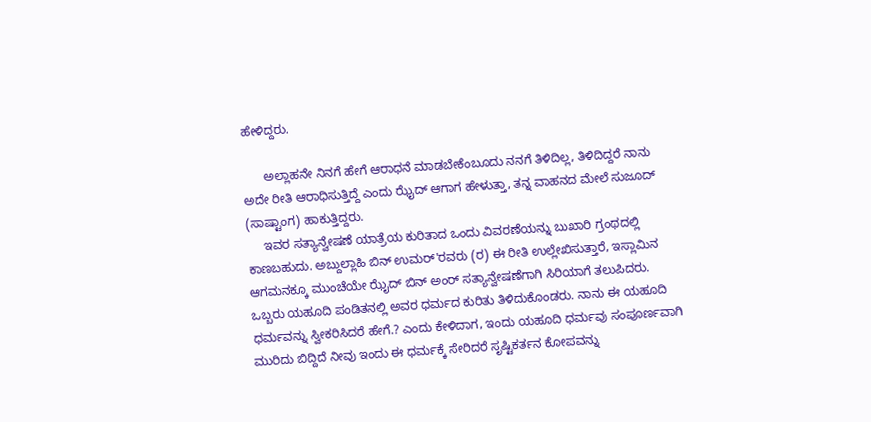ಹೇಳಿದ್ದರು.

      ಅಲ್ಲಾಹನೇ ನಿನಗೆ ಹೇಗೆ ಆರಾಧನೆ ಮಾಡಬೇಕೆಂಬೂದು ನನಗೆ ತಿಳಿದಿಲ್ಲ, ತಿಳಿದಿದ್ದರೆ ನಾನು ಅದೇ ರೀತಿ ಆರಾಧಿಸುತ್ತಿದ್ದೆ ಎಂದು ಝೈದ್ ಆಗಾಗ ಹೇಳುತ್ತಾ, ತನ್ನ ವಾಹನದ ಮೇಲೆ ಸುಜೂದ್ (ಸಾಷ್ಟಾಂಗ) ಹಾಕುತ್ತಿದ್ದರು.
     ಇವರ ಸತ್ಯಾನ್ವೇಷಣೆ ಯಾತ್ರೆಯ ಕುರಿತಾದ ಒಂದು ವಿವರಣೆಯನ್ನು ಬುಖಾರಿ ಗ್ರಂಥದಲ್ಲಿ ಕಾಣಬಹುದು. ಅಬ್ದುಲ್ಲಾಹಿ ಬಿನ್ ಉಮರ್'ರವರು (ರ) ಈ ರೀತಿ ಉಲ್ಲೇಖಿಸುತ್ತಾರೆ, ಇಸ್ಲಾಮಿನ ಆಗಮನಕ್ಕೂ ಮುಂಚೆಯೇ ಝೈದ್ ಬಿನ್ ಅಂರ್ ಸತ್ಯಾನ್ವೇಷಣೆಗಾಗಿ ಸಿರಿಯಾಗೆ ತಲುಪಿದರು. ಒಬ್ಬರು ಯಹೂದಿ ಪಂಡಿತನಲ್ಲಿ ಅವರ ಧರ್ಮದ ಕುರಿತು ತಿಳಿದುಕೊಂಡರು. ನಾನು ಈ ಯಹೂದಿ ಧರ್ಮವನ್ನು ಸ್ವೀಕರಿಸಿದರೆ ಹೇಗೆ.? ಎಂದು ಕೇಳಿದಾಗ, ಇಂದು ಯಹೂದಿ ಧರ್ಮವು ಸಂಪೂರ್ಣವಾಗಿ ಮುರಿದು ಬಿದ್ದಿದೆ ನೀವು ಇಂದು ಈ ಧರ್ಮಕ್ಕೆ ಸೇರಿದರೆ ಸೃಷ್ಟಿಕರ್ತನ ಕೋಪವನ್ನು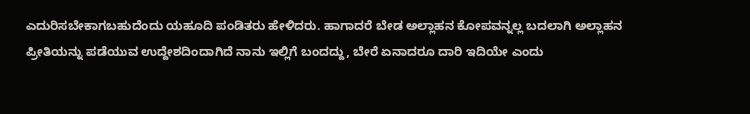ಎದುರಿಸಬೇಕಾಗಬಹುದೆಂದು ಯಹೂದಿ ಪಂಡಿತರು ಹೇಳಿದರು. ಹಾಗಾದರೆ ಬೇಡ ಅಲ್ಲಾಹನ ಕೋಪವನ್ನಲ್ಲ ಬದಲಾಗಿ ಅಲ್ಲಾಹನ ಪ್ರೀತಿಯನ್ನು ಪಡೆಯುವ ಉದ್ದೇಶದಿಂದಾಗಿದೆ ನಾನು ಇಲ್ಲಿಗೆ ಬಂದದ್ದು, ಬೇರೆ ಏನಾದರೂ ದಾರಿ ಇದಿಯೇ ಎಂದು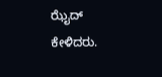ಝೈದ್ ಕೇಳಿದರು.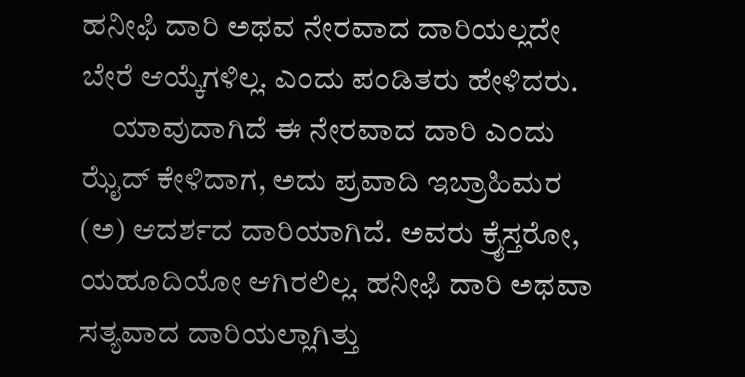ಹನೀಫಿ ದಾರಿ ಅಥವ ನೇರವಾದ ದಾರಿಯಲ್ಲದೇ ಬೇರೆ ಆಯ್ಕೆಗಳಿಲ್ಲ. ಎಂದು ಪಂಡಿತರು ಹೇಳಿದರು.
     ಯಾವುದಾಗಿದೆ ಈ ನೇರವಾದ ದಾರಿ ಎಂದು ಝೈದ್ ಕೇಳಿದಾಗ, ಅದು ಪ್ರವಾದಿ ಇಬ್ರಾಹಿಮರ (ಅ) ಆದರ್ಶದ ದಾರಿಯಾಗಿದೆ. ಅವರು ಕ್ರೈಸ್ತರೋ, ಯಹೂದಿಯೋ ಆಗಿರಲಿಲ್ಲ. ಹನೀಫಿ ದಾರಿ ಅಥವಾ ಸತ್ಯವಾದ ದಾರಿಯಲ್ಲಾಗಿತ್ತು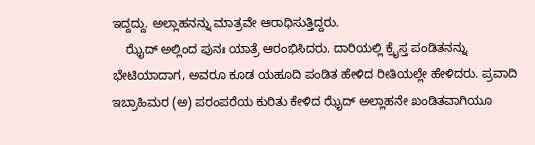ಇದ್ದದ್ದು. ಅಲ್ಲಾಹನನ್ನು ಮಾತ್ರವೇ ಆರಾಧಿಸುತ್ತಿದ್ದರು.
    ಝೈದ್ ಅಲ್ಲಿಂದ ಪುನಃ ಯಾತ್ರೆ ಆರಂಭಿಸಿದರು. ದಾರಿಯಲ್ಲಿ ಕ್ರೈಸ್ತ ಪಂಡಿತನನ್ನು ಭೇಟಿಯಾದಾಗ, ಅವರೂ ಕೂಡ ಯಹೂದಿ ಪಂಡಿತ ಹೇಳಿದ ರೀತಿಯಲ್ಲೇ ಹೇಳಿದರು. ಪ್ರವಾದಿ ಇಬ್ರಾಹಿಮರ (ಅ) ಪರಂಪರೆಯ ಕುರಿತು ಕೇಳಿದ ಝೈದ್ ಅಲ್ಲಾಹನೇ ಖಂಡಿತವಾಗಿಯೂ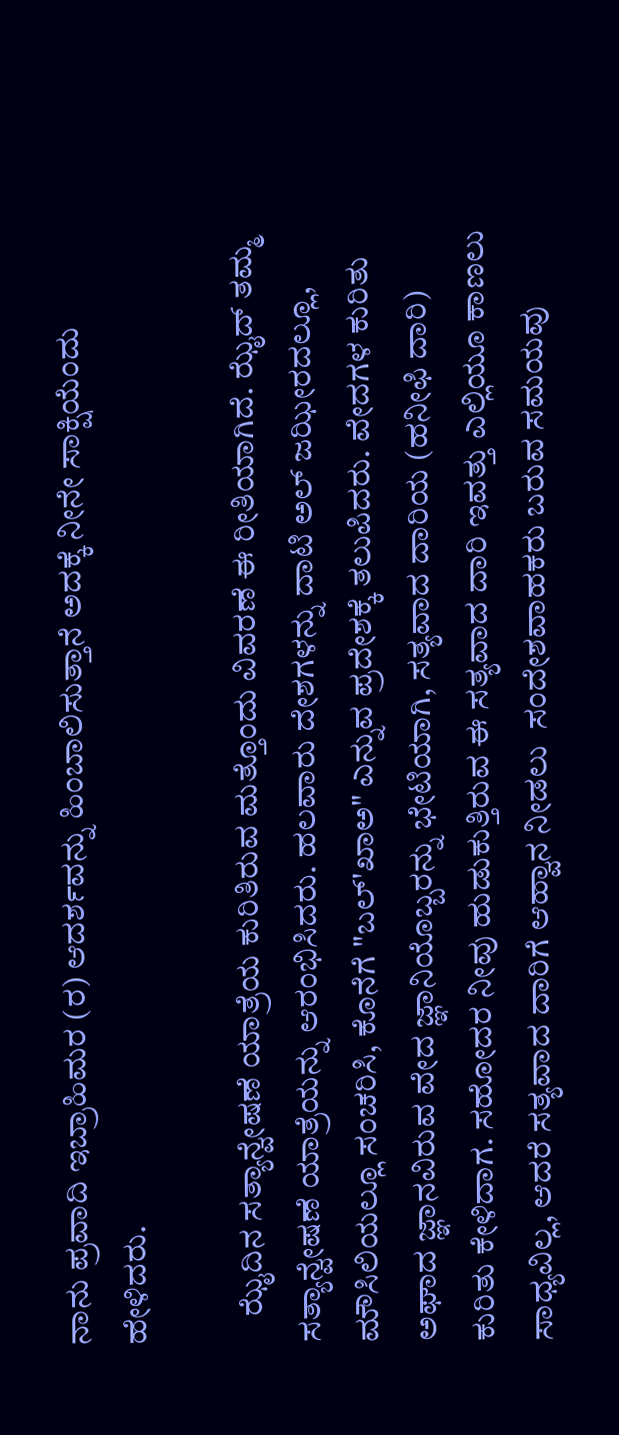ನಾನು ಪ್ರವಾದಿ ಇಬ್ರಾಹಿಮರ (ರ) ಆದರ್ಶವನ್ನು ಹಿಂಬಾಲಿಸುತ್ತಾನೆ ಅದಕ್ಕೆ ನೀನೇ ಸಾಕ್ಷಿಯೆಂದು ಹೇಳಿದರು.

    ಝೈದಿನ ಸತ್ಯಾನ್ವೇಷಣೆ ಯಾತ್ರೆಯ ಕುರಿತಿರುವ ಮತ್ತೊಂದು ವಿವರಣೆ ಈ ರೀತಿಯಾಗಿದೆ. ಝೈದ್ ತಮ್ಮ ಸತ್ಯಾನ್ವೇಷಣೆ ಯಾತ್ರೆಯನ್ನು ಆರಂಭಿಸಿದರು. ಹಲವಾರು ದೇಶಗಳನ್ನು ದಾಟಿ ಅಲ್ ಜಝೀರದಲ್ಲೂ, ಮೌಸಿಲಿಯಲ್ಲೂ ಸಂಚರಿಸಿ, ಕೊನೆಗೆ "ಬಲ್'ಖಾಅ" ಎನ್ನುವ ಪ್ರದೇಶಕ್ಕೆ ತಲುಪಿದರು. ವೇದಗಳ ಕುರಿತು ಅಘಾದ ಜ್ಞಾನವಿರುವ ವೇದ ಜ್ಞಾನಿಯೊಬ್ಬರನ್ನು ಭೇಟಿಯಾಗಿ, ಸತ್ಯವಾದ ದಾರಿಯ (ಹನೀಫಿ ದಾರಿ) ಕುರಿತು ಕೇಳಿದಾಗ. ಸಹೋದರ ನೀವು ಹುಡುಕುತ್ತಿರುವ ಈ ಸತ್ಯವಾದ ದಾರಿ ಇವತ್ತು ಎಲ್ಲಿಯೂ ಕಾಣಲು ಸಾಧ್ಯವಿಲ್ಲ, ಆದರೆ ಸತ್ಯವಾದ ದಾರಿಗೆ ಆಹ್ವಾನ ನೀಡಲು  ಸಂದೇಶವಾಹಕರು ಬರುವ ಸಮಯವು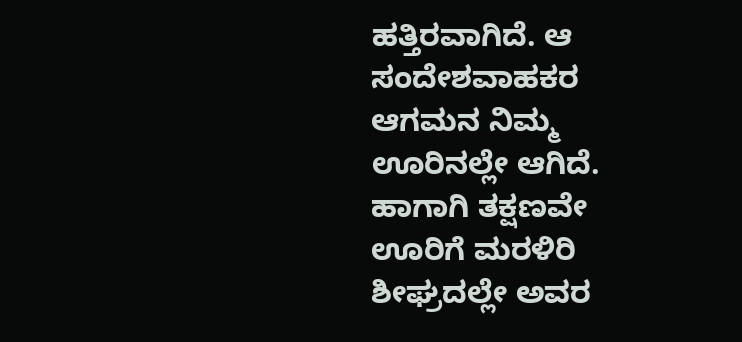ಹತ್ತಿರವಾಗಿದೆ. ಆ ಸಂದೇಶವಾಹಕರ ಆಗಮನ ನಿಮ್ಮ ಊರಿನಲ್ಲೇ ಆಗಿದೆ. ಹಾಗಾಗಿ ತಕ್ಷಣವೇ ಊರಿಗೆ ಮರಳಿರಿ ಶೀಘ್ರದಲ್ಲೇ ಅವರ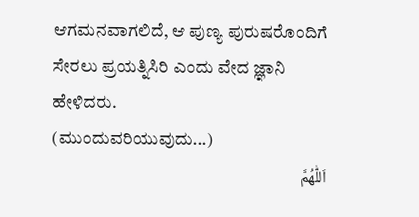ಆಗಮನವಾಗಲಿದೆ, ಆ ಪುಣ್ಯ ಪುರುಷರೊಂದಿಗೆ ಸೇರಲು ಪ್ರಯತ್ನಿಸಿರಿ ಎಂದು ವೇದ ಜ್ಞಾನಿ ಹೇಳಿದರು.
(ಮುಂದುವರಿಯುವುದು...)
اَللّٰهُمَّ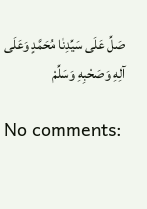صَلِّ عَلَى سَيِّدِنٰا مُحَمَّدٍ وَعَلَى آلِهِ وَصَحْبِهِ وَسَلِّمْ

No comments: